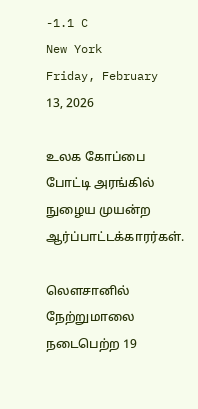-1.1 C
New York
Friday, February 13, 2026

உலக கோப்பை போட்டி அரங்கில் நுழைய முயன்ற ஆர்ப்பாட்டக்காரர்கள்.

லௌசானில் நேற்றுமாலை நடைபெற்ற 19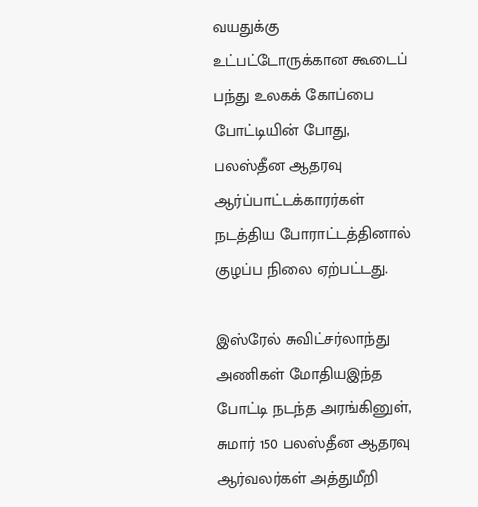வயதுக்கு உட்பட்டோருக்கான கூடைப் பந்து உலகக் கோப்பை போட்டியின் போது, பலஸ்தீன ஆதரவு ஆர்ப்பாட்டக்காரர்கள் நடத்திய போராட்டத்தினால் குழப்ப நிலை ஏற்பட்டது.

இஸ்ரேல் சுவிட்சர்லாந்து அணிகள் மோதியஇந்த போட்டி நடந்த அரங்கினுள், சுமார் 150 பலஸ்தீன ஆதரவு ஆர்வலர்கள் அத்துமீறி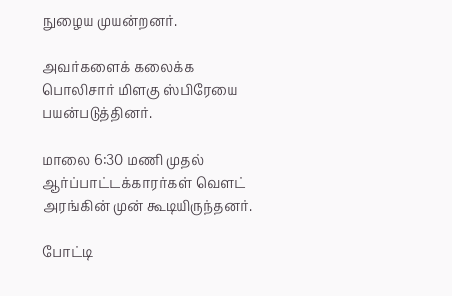நுழைய முயன்றனர்.

அவர்களைக் கலைக்க பொலிசார் மிளகு ஸ்பிரேயை பயன்படுத்தினர்.

மாலை 6:30 மணி முதல் ஆர்ப்பாட்டக்காரர்கள் வௌட் அரங்கின் முன் கூடியிருந்தனர்.

போட்டி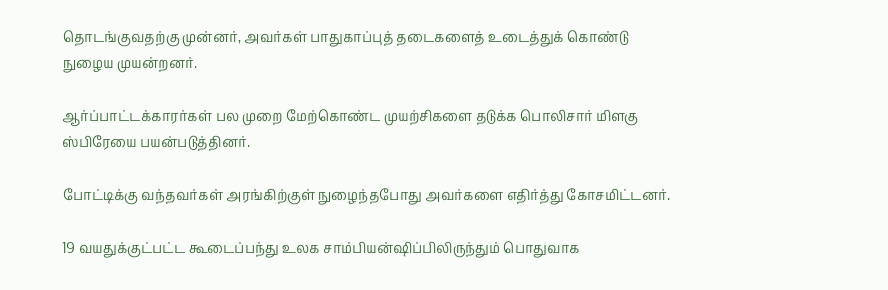தொடங்குவதற்கு முன்னர், அவர்கள் பாதுகாப்புத் தடைகளைத் உடைத்துக் கொண்டு நுழைய முயன்றனர்.

ஆர்ப்பாட்டக்காரர்கள் பல முறை மேற்கொண்ட முயற்சிகளை தடுக்க பொலிசார் மிளகு ஸ்பிரேயை பயன்படுத்தினர்.

போட்டிக்கு வந்தவர்கள் அரங்கிற்குள் நுழைந்தபோது அவர்களை எதிர்த்து கோசமிட்டனர்.

19 வயதுக்குட்பட்ட கூடைப்பந்து உலக சாம்பியன்ஷிப்பிலிருந்தும் பொதுவாக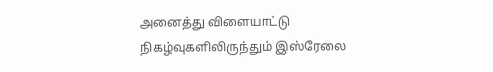அனைத்து விளையாட்டு நிகழ்வுகளிலிருந்தும் இஸ்ரேலை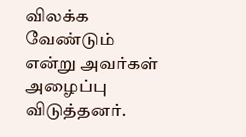விலக்க வேண்டும் என்று அவர்கள் அழைப்பு விடுத்தனர்.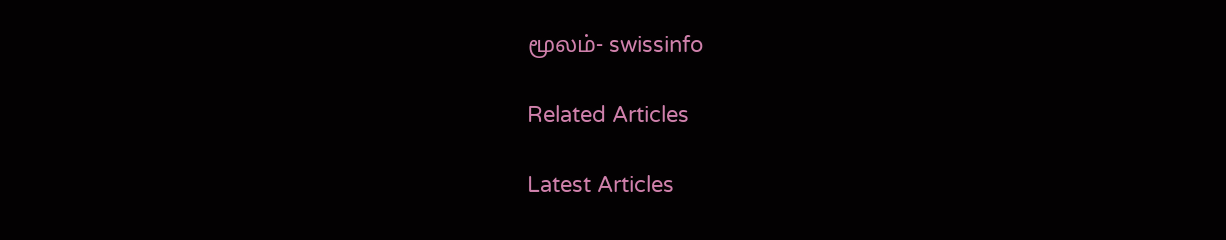மூலம்- swissinfo

Related Articles

Latest Articles